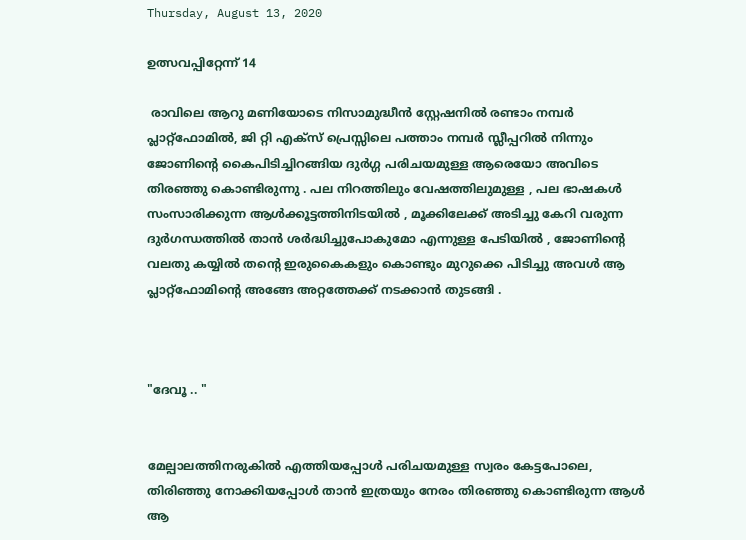Thursday, August 13, 2020

ഉത്സവപ്പിറ്റേന്ന് 14

 രാവിലെ ആറു മണിയോടെ നിസാമുദ്ധീൻ സ്റ്റേഷനിൽ രണ്ടാം നമ്പർ പ്ലാറ്റ്ഫോമിൽ, ജി റ്റി എക്സ് പ്രെസ്സിലെ പത്താം നമ്പർ സ്ലീപ്പറിൽ നിന്നും ജോണിന്റെ കൈപിടിച്ചിറങ്ങിയ ദുർഗ്ഗ പരിചയമുള്ള ആരെയോ അവിടെ തിരഞ്ഞു കൊണ്ടിരുന്നു . പല നിറത്തിലും വേഷത്തിലുമുള്ള , പല ഭാഷകൾ സംസാരിക്കുന്ന ആൾക്കൂട്ടത്തിനിടയിൽ , മൂക്കിലേക്ക് അടിച്ചു കേറി വരുന്ന ദുർഗന്ധത്തിൽ താൻ ശർദ്ധിച്ചുപോകുമോ എന്നുള്ള പേടിയിൽ , ജോണിന്റെ വലതു കയ്യിൽ തന്റെ ഇരുകൈകളും കൊണ്ടും മുറുക്കെ പിടിച്ചു അവൾ ആ പ്ലാറ്റ്ഫോമിന്റെ അങ്ങേ അറ്റത്തേക്ക് നടക്കാൻ തുടങ്ങി .



"ദേവൂ .. "


മേല്പാലത്തിനരുകിൽ എത്തിയപ്പോൾ പരിചയമുള്ള സ്വരം കേട്ടപോലെ, തിരിഞ്ഞു നോക്കിയപ്പോൾ താൻ ഇത്രയും നേരം തിരഞ്ഞു കൊണ്ടിരുന്ന ആൾ ആ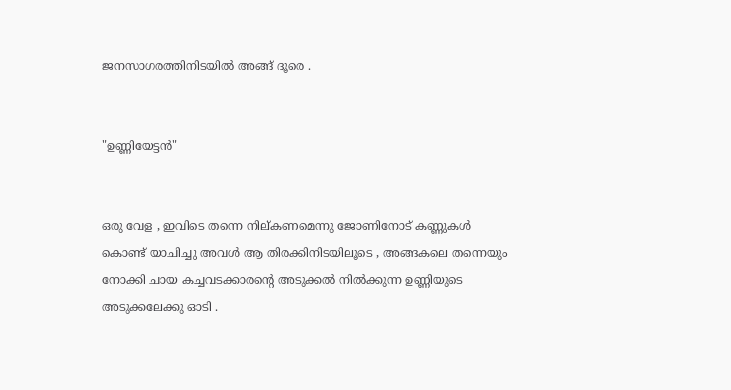ജനസാഗരത്തിനിടയിൽ അങ്ങ് ദൂരെ .


"ഉണ്ണിയേട്ടൻ"


ഒരു വേള , ഇവിടെ തന്നെ നില്കണമെന്നു ജോണിനോട് കണ്ണുകൾ കൊണ്ട് യാചിച്ചു അവൾ ആ തിരക്കിനിടയിലൂടെ , അങ്ങകലെ തന്നെയും നോക്കി ചായ കച്ചവടക്കാരന്റെ അടുക്കൽ നിൽക്കുന്ന ഉണ്ണിയുടെ അടുക്കലേക്കു ഓടി .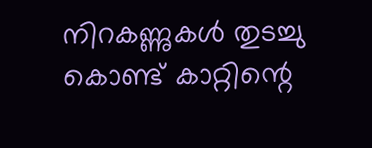നിറകണ്ണുകൾ തുടച്ചു കൊണ്ട് കാറ്റിന്റെ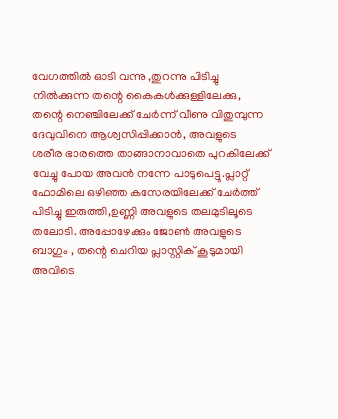വേഗത്തിൽ ഓടി വന്നു ,തുറന്നു പിടിച്ചു നിൽക്കുന്ന തന്റെ കൈകൾക്കുള്ളിലേക്കു, തന്റെ നെഞ്ചിലേക്ക് ചേർന്ന് വീണു വിതുമ്പുന്ന ദേവുവിനെ ആശ്വസിപ്പിക്കാൻ, അവളുടെ ശരീര ഭാരത്തെ താങ്ങാനാവാതെ പുറകിലേക്ക് വേച്ചു പോയ അവൻ നന്നേ പാടുപെട്ടു.പ്ലാറ്റ് ഫോമിലെ ഒഴിഞ്ഞ കസേരയിലേക്ക് ചേർത്ത് പിടിച്ചു ഇരുത്തി,ഉണ്ണി അവളുടെ തലമുടിലൂടെ തലോടി. അപ്പോഴേക്കും ജോൺ അവളുടെ ബാഗും , തന്റെ ചെറിയ പ്ലാസ്റ്റിക് കൂടുമായി അവിടെ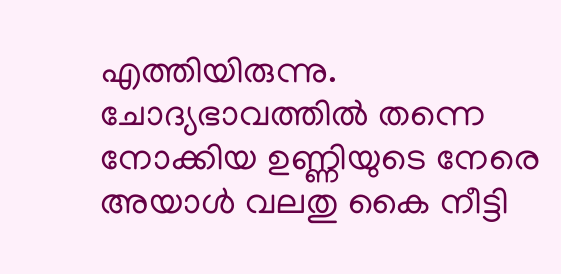എത്തിയിരുന്നു. ചോദ്യഭാവത്തിൽ തന്നെ നോക്കിയ ഉണ്ണിയുടെ നേരെ അയാൾ വലതു കൈ നീട്ടി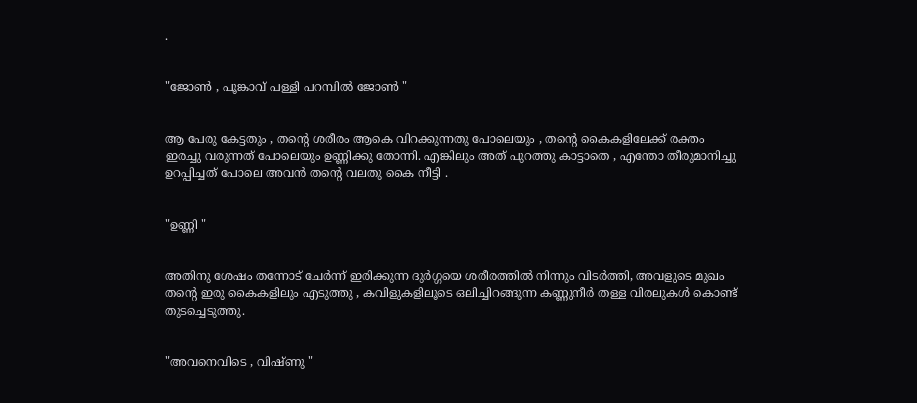.


"ജോൺ , പൂങ്കാവ് പള്ളി പറമ്പിൽ ജോൺ "


ആ പേരു കേട്ടതും , തന്റെ ശരീരം ആകെ വിറക്കുന്നതു പോലെയും , തന്റെ കൈകളിലേക്ക് രക്തം ഇരച്ചു വരുന്നത് പോലെയും ഉണ്ണിക്കു തോന്നി. എങ്കിലും അത് പുറത്തു കാട്ടാതെ , എന്തോ തീരുമാനിച്ചു ഉറപ്പിച്ചത് പോലെ അവൻ തന്റെ വലതു കൈ നീട്ടി .


"ഉണ്ണി "


അതിനു ശേഷം തന്നോട് ചേർന്ന് ഇരിക്കുന്ന ദുർഗ്ഗയെ ശരീരത്തിൽ നിന്നും വിടർത്തി, അവളുടെ മുഖം തന്റെ ഇരു കൈകളിലും എടുത്തു , കവിളുകളിലൂടെ ഒലിച്ചിറങ്ങുന്ന കണ്ണുനീർ തള്ള വിരലുകൾ കൊണ്ട് തുടച്ചെടുത്തു.


"അവനെവിടെ , വിഷ്ണു "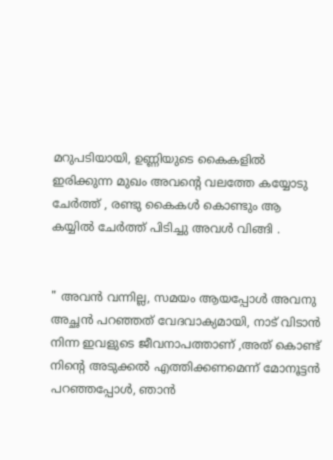മറുപടിയായി, ഉണ്ണിയുടെ കൈകളിൽ ഇരിക്കുന്ന മുഖം അവന്റെ വലത്തേ കയ്യോടു ചേർത്ത് , രണ്ടു കൈകൾ കൊണ്ടും ആ കയ്യിൽ ചേർത്ത് പിടിച്ചു അവൾ വിങ്ങി .


" അവൻ വന്നില്ല, സമയം ആയപ്പോൾ അവനു അച്ഛൻ പറഞ്ഞത് വേദവാക്യമായി, നാട് വിടാൻ നിന്ന ഇവളുടെ ജീവനാപത്താണ് ,അത് കൊണ്ട് നിന്റെ അടുക്കൽ എത്തിക്കണമെന്ന് മോനൂട്ടൻ പറഞ്ഞപ്പോൾ, ഞാൻ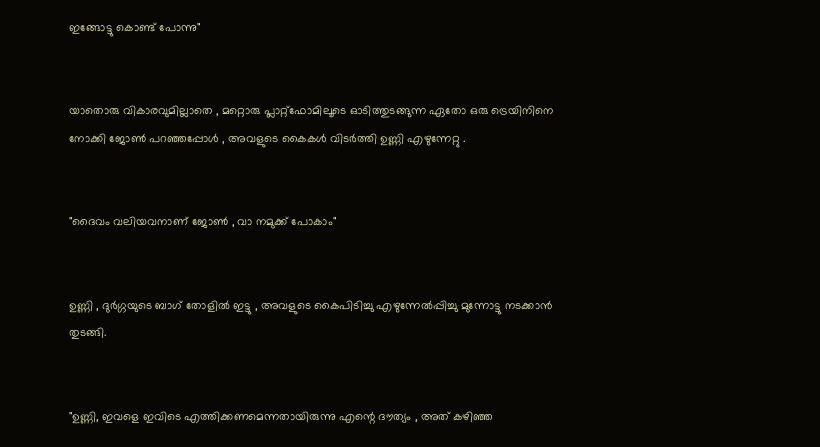ഇങ്ങോട്ടു കൊണ്ട് പോന്നു"


യാതൊരു വികാരവുമില്ലാതെ , മറ്റൊരു പ്ലാറ്റ്ഫോമിലൂടെ ഓടിത്തുടങ്ങുന്ന ഏതോ ഒരു ട്രെയിനിനെ നോക്കി ജോൺ പറഞ്ഞപ്പോൾ , അവളുടെ കൈകൾ വിടർത്തി ഉണ്ണി എഴുന്നേറ്റു .


"ദൈവം വലിയവനാണ് ജോൺ , വാ നമുക്ക് പോകാം"


ഉണ്ണി , ദുർഗ്ഗയുടെ ബാഗ് തോളിൽ ഇട്ടു , അവളുടെ കൈപിടിച്ചു എഴുന്നേൽപ്പിച്ചു മുന്നോട്ടു നടക്കാൻ തുടങ്ങി.


"ഉണ്ണി, ഇവളെ ഇവിടെ എത്തിക്കണമെന്നതായിരുന്നു എന്റെ ദൗത്യം , അത് കഴിഞ്ഞ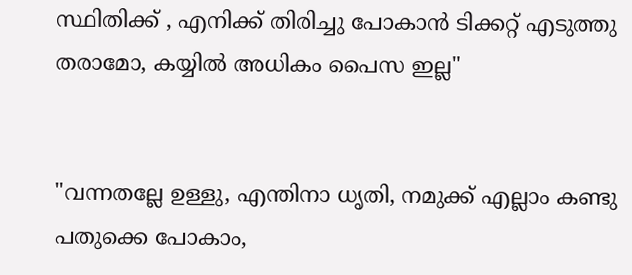സ്ഥിതിക്ക് , എനിക്ക് തിരിച്ചു പോകാൻ ടിക്കറ്റ് എടുത്തു തരാമോ, കയ്യിൽ അധികം പൈസ ഇല്ല"


"വന്നതല്ലേ ഉള്ളു, എന്തിനാ ധൃതി, നമുക്ക് എല്ലാം കണ്ടു പതുക്കെ പോകാം,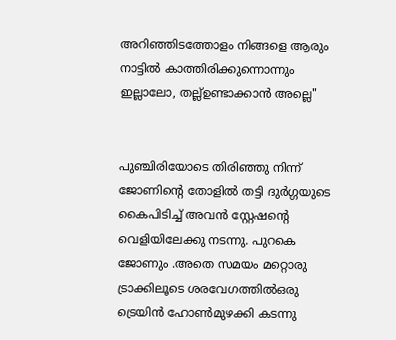അറിഞ്ഞിടത്തോളം നിങ്ങളെ ആരും നാട്ടിൽ കാത്തിരിക്കുന്നൊന്നും ഇല്ലാലോ, തല്ല്ഉണ്ടാക്കാൻ അല്ലെ"


പുഞ്ചിരിയോടെ തിരിഞ്ഞു നിന്ന് ജോണിന്റെ തോളിൽ തട്ടി ദുർഗ്ഗയുടെ കൈപിടിച്ച് അവൻ സ്റ്റേഷന്റെ വെളിയിലേക്കു നടന്നു. പുറകെ ജോണും .അതെ സമയം മറ്റൊരു ട്രാക്കിലൂടെ ശരവേഗത്തിൽഒരു ട്രെയിൻ ഹോൺമുഴക്കി കടന്നു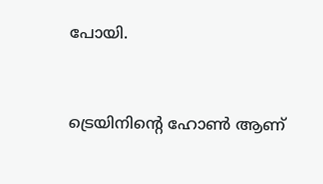പോയി.


ട്രെയിനിന്റെ ഹോൺ ആണ്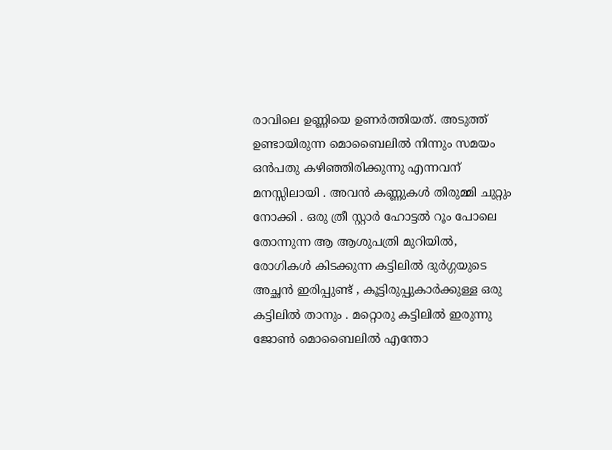രാവിലെ ഉണ്ണിയെ ഉണർത്തിയത്. അടുത്ത് ഉണ്ടായിരുന്ന മൊബൈലിൽ നിന്നും സമയം ഒൻപതു കഴിഞ്ഞിരിക്കുന്നു എന്നവന് മനസ്സിലായി . അവൻ കണ്ണുകൾ തിരുമ്മി ചുറ്റും നോക്കി . ഒരു ത്രീ സ്റ്റാർ ഹോട്ടൽ റൂം പോലെ തോന്നുന്ന ആ ആശുപത്രി മുറിയിൽ, രോഗികൾ കിടക്കുന്ന കട്ടിലിൽ ദുർഗ്ഗയുടെ അച്ഛൻ ഇരിപ്പുണ്ട് , കൂട്ടിരുപ്പുകാർക്കുള്ള ഒരു കട്ടിലിൽ താനും . മറ്റൊരു കട്ടിലിൽ ഇരുന്നു ജോൺ മൊബൈലിൽ എന്തോ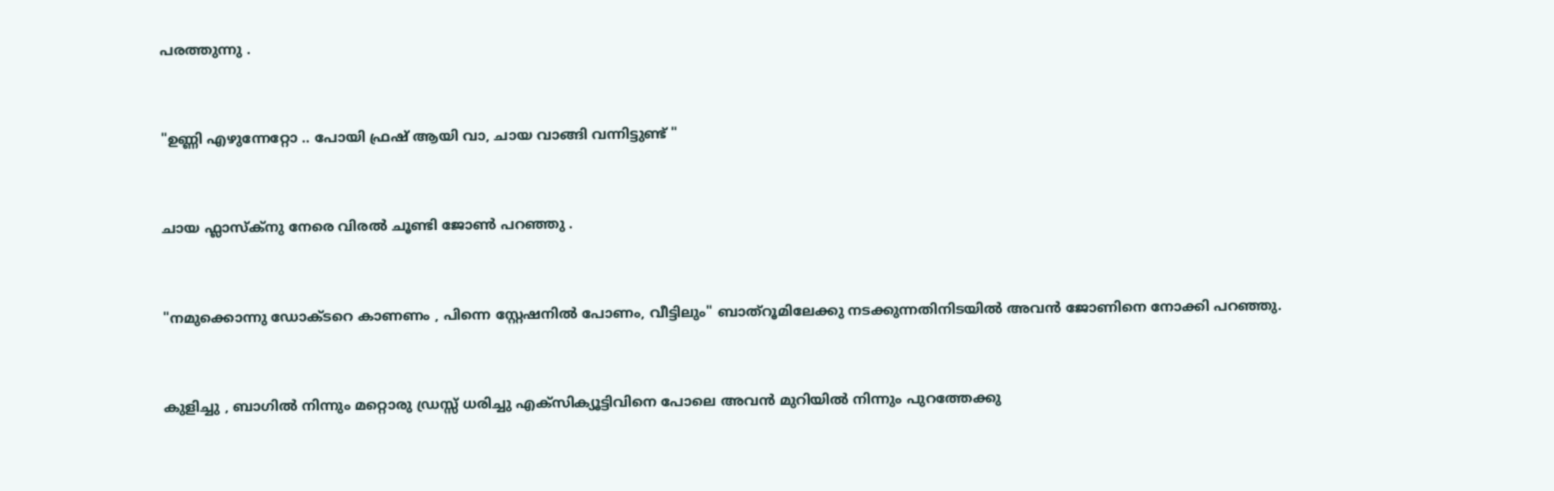പരത്തുന്നു .


"ഉണ്ണി എഴുന്നേറ്റോ .. പോയി ഫ്രഷ് ആയി വാ, ചായ വാങ്ങി വന്നിട്ടുണ്ട് "


ചായ ഫ്ലാസ്ക്നു നേരെ വിരൽ ചൂണ്ടി ജോൺ പറഞ്ഞു .


"നമുക്കൊന്നു ഡോക്ടറെ കാണണം , പിന്നെ സ്റ്റേഷനിൽ പോണം, വീട്ടിലും" ബാത്റൂമിലേക്കു നടക്കുന്നതിനിടയിൽ അവൻ ജോണിനെ നോക്കി പറഞ്ഞു.


കുളിച്ചു , ബാഗിൽ നിന്നും മറ്റൊരു ഡ്രസ്സ് ധരിച്ചു എക്സിക്യൂട്ടിവിനെ പോലെ അവൻ മുറിയിൽ നിന്നും പുറത്തേക്കു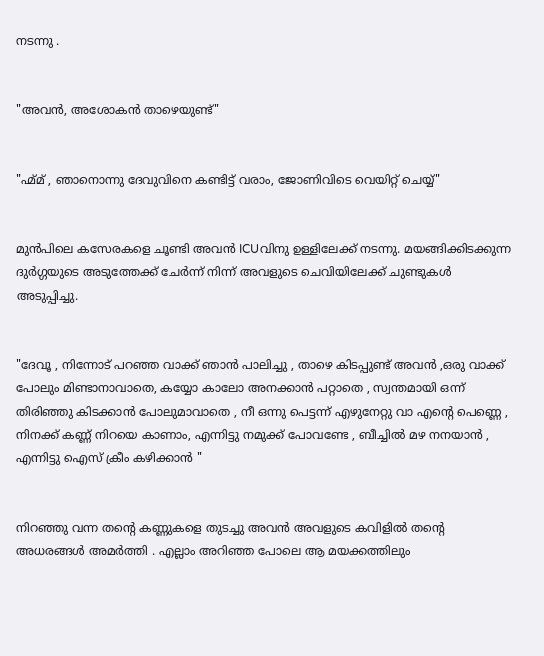നടന്നു .


"അവൻ, അശോകൻ താഴെയുണ്ട്"


"ഹ്മ്മ് , ഞാനൊന്നു ദേവുവിനെ കണ്ടിട്ട് വരാം, ജോണിവിടെ വെയിറ്റ് ചെയ്യ്"


മുൻപിലെ കസേരകളെ ചൂണ്ടി അവൻ ICUവിനു ഉള്ളിലേക്ക് നടന്നു. മയങ്ങിക്കിടക്കുന്ന ദുർഗ്ഗയുടെ അടുത്തേക്ക് ചേർന്ന് നിന്ന് അവളുടെ ചെവിയിലേക്ക് ചുണ്ടുകൾ അടുപ്പിച്ചു.


"ദേവൂ , നിന്നോട് പറഞ്ഞ വാക്ക് ഞാൻ പാലിച്ചു , താഴെ കിടപ്പുണ്ട് അവൻ ,ഒരു വാക്ക് പോലും മിണ്ടാനാവാതെ, കയ്യോ കാലോ അനക്കാൻ പറ്റാതെ , സ്വന്തമായി ഒന്ന് തിരിഞ്ഞു കിടക്കാൻ പോലുമാവാതെ , നീ ഒന്നു പെട്ടന്ന് എഴുനേറ്റു വാ എന്റെ പെണ്ണെ , നിനക്ക് കണ്ണ് നിറയെ കാണാം, എന്നിട്ടു നമുക്ക് പോവണ്ടേ , ബീച്ചിൽ മഴ നനയാൻ , എന്നിട്ടു ഐസ് ക്രീം കഴിക്കാൻ "


നിറഞ്ഞു വന്ന തന്റെ കണ്ണുകളെ തുടച്ചു അവൻ അവളുടെ കവിളിൽ തന്റെ അധരങ്ങൾ അമർത്തി . എല്ലാം അറിഞ്ഞ പോലെ ആ മയക്കത്തിലും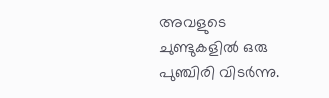അവളുടെ ചുണ്ടുകളിൽ ഒരു പുഞ്ചിരി വിടർന്നു.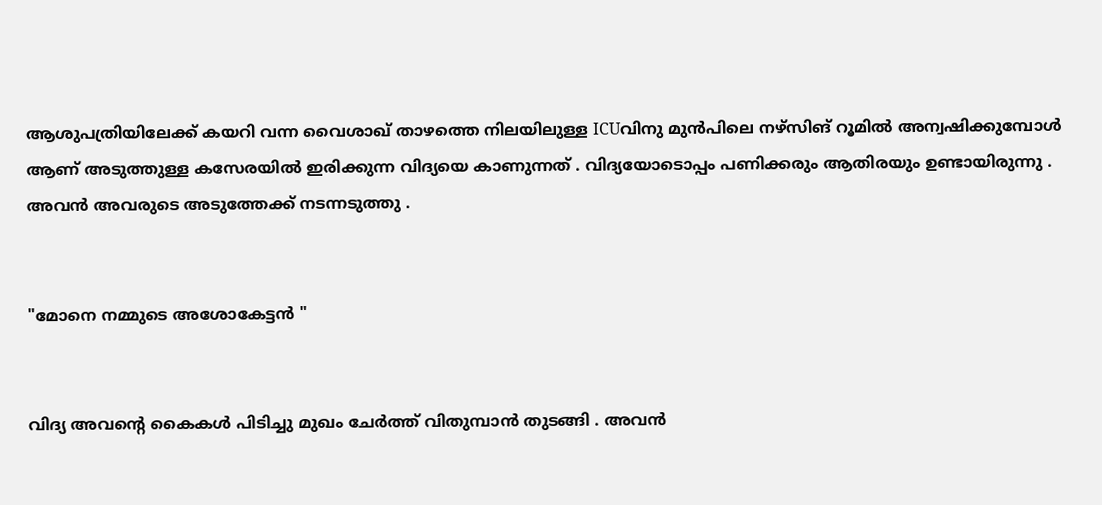ആശുപത്രിയിലേക്ക് കയറി വന്ന വൈശാഖ് താഴത്തെ നിലയിലുള്ള ICUവിനു മുൻപിലെ നഴ്‌സിങ് റൂമിൽ അന്വഷിക്കുമ്പോൾ ആണ് അടുത്തുള്ള കസേരയിൽ ഇരിക്കുന്ന വിദ്യയെ കാണുന്നത് . വിദ്യയോടൊപ്പം പണിക്കരും ആതിരയും ഉണ്ടായിരുന്നു . അവൻ അവരുടെ അടുത്തേക്ക് നടന്നടുത്തു .


"മോനെ നമ്മുടെ അശോകേട്ടൻ "


വിദ്യ അവന്റെ കൈകൾ പിടിച്ചു മുഖം ചേർത്ത് വിതുമ്പാൻ തുടങ്ങി . അവൻ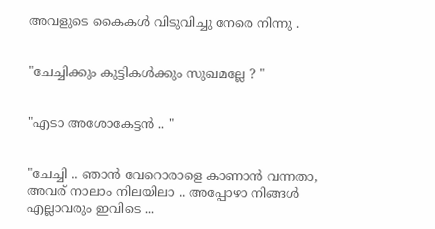അവളുടെ കൈകൾ വിടുവിച്ചു നേരെ നിന്നു .


"ചേച്ചിക്കും കുട്ടികൾക്കും സുഖമല്ലേ ? "


"എടാ അശോകേട്ടൻ .. "


"ചേച്ചി .. ഞാൻ വേറൊരാളെ കാണാൻ വന്നതാ, അവര് നാലാം നിലയിലാ .. അപ്പോഴാ നിങ്ങൾ എല്ലാവരും ഇവിടെ ...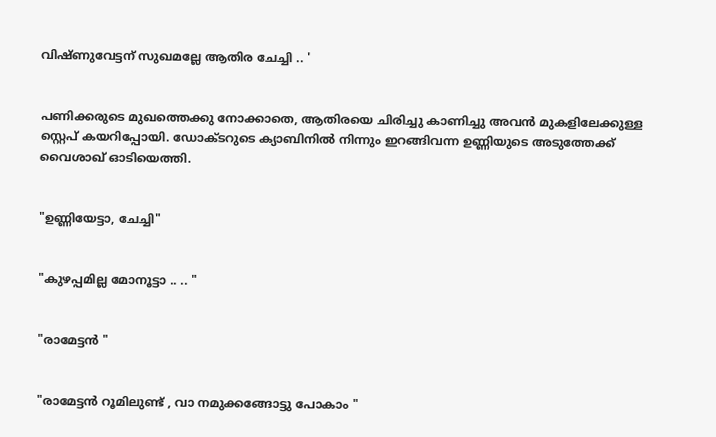വിഷ്ണുവേട്ടന് സുഖമല്ലേ ആതിര ചേച്ചി .. '


പണിക്കരുടെ മുഖത്തെക്കു നോക്കാതെ, ആതിരയെ ചിരിച്ചു കാണിച്ചു അവൻ മുകളിലേക്കുള്ള സ്റ്റെപ് കയറിപ്പോയി. ഡോക്ടറുടെ ക്യാബിനിൽ നിന്നും ഇറങ്ങിവന്ന ഉണ്ണിയുടെ അടുത്തേക്ക് വൈശാഖ് ഓടിയെത്തി.


"ഉണ്ണിയേട്ടാ, ചേച്ചി"


"കുഴപ്പമില്ല മോനൂട്ടാ .. .. "


"രാമേട്ടൻ "


"രാമേട്ടൻ റൂമിലുണ്ട് , വാ നമുക്കങ്ങോട്ടു പോകാം "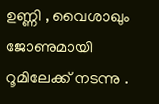ഉണ്ണി , വൈശാഖും ജോണുമായി റൂമിലേക്ക് നടന്നു .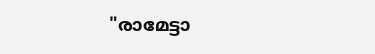"രാമേട്ടാ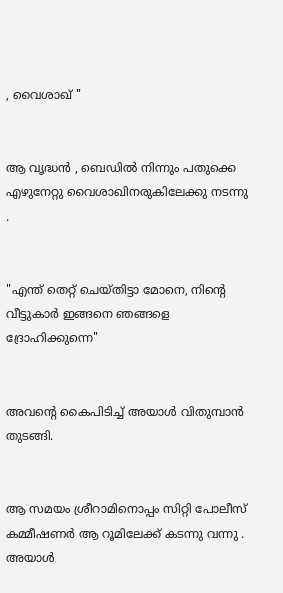, വൈശാഖ് "


ആ വൃദ്ധൻ , ബെഡിൽ നിന്നും പതുക്കെ എഴുനേറ്റു വൈശാഖിനരുകിലേക്കു നടന്നു .


"എന്ത് തെറ്റ് ചെയ്തിട്ടാ മോനെ, നിന്റെ വീട്ടുകാർ ഇങ്ങനെ ഞങ്ങളെ ദ്രോഹിക്കുന്നെ"


അവന്റെ കൈപിടിച്ച് അയാൾ വിതുമ്പാൻ തുടങ്ങി.


ആ സമയം ശ്രീറാമിനൊപ്പം സിറ്റി പോലീസ് കമ്മീഷണർ ആ റൂമിലേക്ക് കടന്നു വന്നു . അയാൾ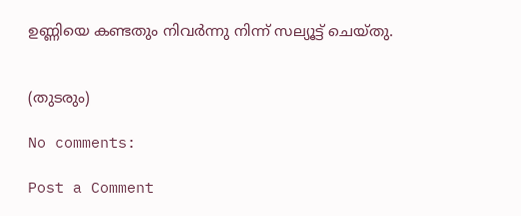ഉണ്ണിയെ കണ്ടതും നിവർന്നു നിന്ന് സല്യൂട്ട് ചെയ്തു.


(തുടരും)

No comments:

Post a Comment